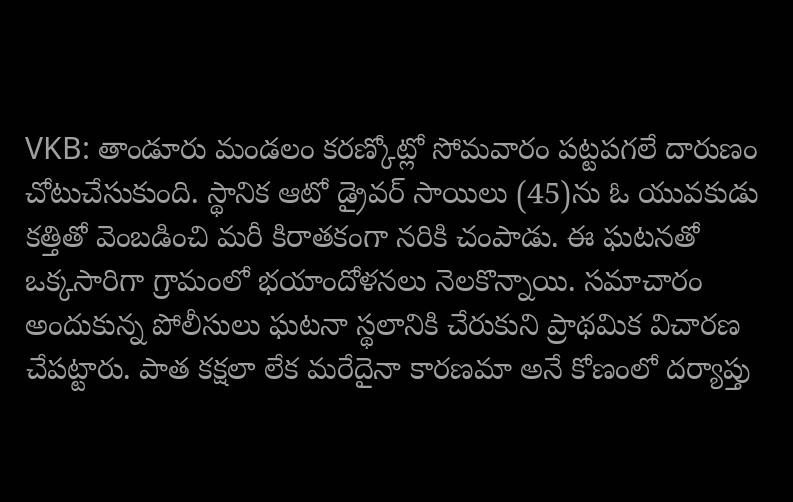VKB: తాండూరు మండలం కరణ్కోట్లో సోమవారం పట్టపగలే దారుణం చోటుచేసుకుంది. స్థానిక ఆటో డ్రైవర్ సాయిలు (45)ను ఓ యువకుడు కత్తితో వెంబడించి మరీ కిరాతకంగా నరికి చంపాడు. ఈ ఘటనతో ఒక్కసారిగా గ్రామంలో భయాందోళనలు నెలకొన్నాయి. సమాచారం అందుకున్న పోలీసులు ఘటనా స్థలానికి చేరుకుని ప్రాథమిక విచారణ చేపట్టారు. పాత కక్షలా లేక మరేదైనా కారణమా అనే కోణంలో దర్యాప్తు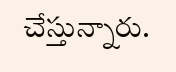చేస్తున్నారు.